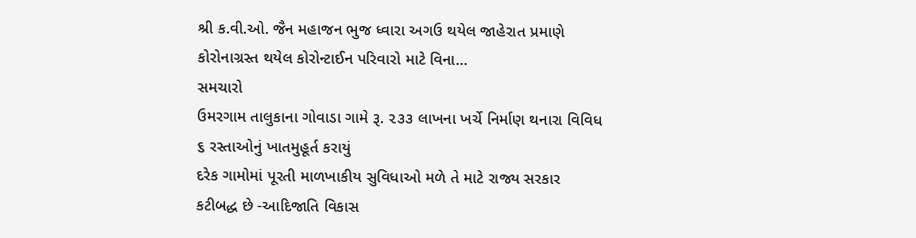શ્રી ક.વી.ઓ. જૈન મહાજન ભુજ ધ્વારા અગઉ થયેલ જાહેરાત પ્રમાણે કોરોનાગ્રસ્ત થયેલ કોરોન્ટાઈન પરિવારો માટે વિના…
સમચારો
ઉમરગામ તાલુકાના ગોવાડા ગામે રૂ. ૨૩૩ લાખના ખર્ચે નિર્માણ થનારા વિવિધ ૬ રસ્તાઓનું ખાતમુહૂર્ત કરાયું
દરેક ગામોમાં પૂરતી માળખાકીય સુવિધાઓ મળે તે માટે રાજ્ય સરકાર કટીબદ્ધ છે -આદિજાતિ વિકાસ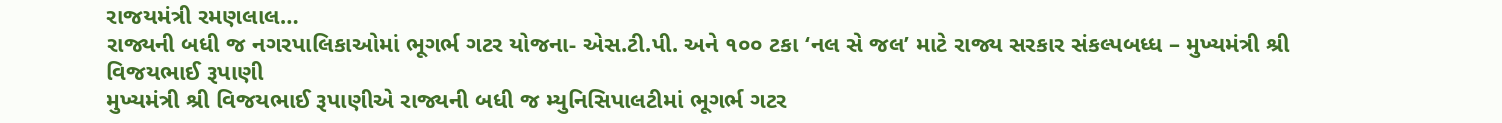રાજયમંત્રી રમણલાલ…
રાજ્યની બધી જ નગરપાલિકાઓમાં ભૂગર્ભ ગટર યોજના- એસ.ટી.પી. અને ૧૦૦ ટકા ‘નલ સે જલ’ માટે રાજ્ય સરકાર સંકલ્પબધ્ધ – મુખ્યમંત્રી શ્રી વિજયભાઈ રૂપાણી
મુખ્યમંત્રી શ્રી વિજયભાઈ રૂપાણીએ રાજ્યની બધી જ મ્યુનિસિપાલટીમાં ભૂગર્ભ ગટર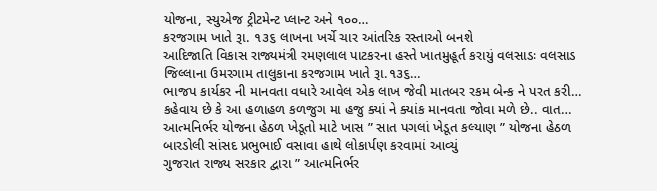યોજના, સ્યુએજ ટ્રીટમેન્ટ પ્લાન્ટ અને ૧૦૦…
કરજગામ ખાતે રૂા. ૧૩૬ લાખના ખર્ચે ચાર આંતરિક રસ્તાઓ બનશે
આદિજાતિ વિકાસ રાજ્યમંત્રી રમણલાલ પાટકરના હસ્તે ખાતમુહૂર્ત કરાયું વલસાડઃ વલસાડ જિલ્લાના ઉમરગામ તાલુકાના કરજગામ ખાતે રૂા.૧૩૬…
ભાજપ કાર્યકર ની માનવતા વધારે આવેલ એક લાખ જેવી માતબર રકમ બેન્ક ને પરત કરી…
કહેવાય છે કે આ હળાહળ કળજુગ મા હજુ ક્યાં ને ક્યાંક માનવતા જોવા મળે છે.. વાત…
આત્મનિર્ભર યોજના હેઠળ ખેડૂતો માટે ખાસ ” સાત પગલાં ખેડૂત કલ્યાણ ” યોજના હેઠળ બારડોલી સાંસદ પ્રભુભાઈ વસાવા હાથે લોકાર્પણ કરવામાં આવ્યું
ગુજરાત રાજ્ય સરકાર દ્વારા ” આત્મનિર્ભર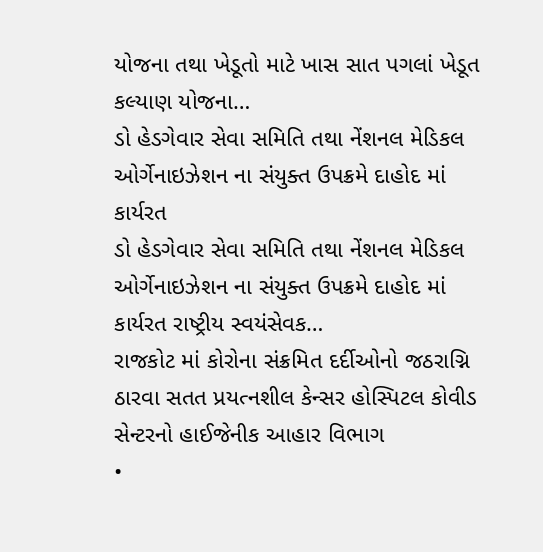યોજના તથા ખેડૂતો માટે ખાસ સાત પગલાં ખેડૂત કલ્યાણ યોજના…
ડો હેડગેવાર સેવા સમિતિ તથા નેંશનલ મેડિકલ ઓર્ગેનાઇઝેશન ના સંયુક્ત ઉપક્રમે દાહોદ માં કાર્યરત
ડો હેડગેવાર સેવા સમિતિ તથા નેંશનલ મેડિકલ ઓર્ગેનાઇઝેશન ના સંયુક્ત ઉપક્રમે દાહોદ માં કાર્યરત રાષ્ટ્રીય સ્વયંસેવક…
રાજકોટ માં કોરોના સંક્રમિત દર્દીઓનો જઠરાગ્નિ ઠારવા સતત પ્રયત્નશીલ કેન્સર હોસ્પિટલ કોવીડ સેન્ટરનો હાઈજેનીક આહાર વિભાગ
•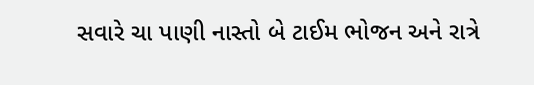સવારે ચા પાણી નાસ્તો બે ટાઈમ ભોજન અને રાત્રે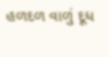હળદળ વાળું દૂધ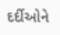દર્દીઓને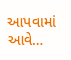આપવામાં આવે…